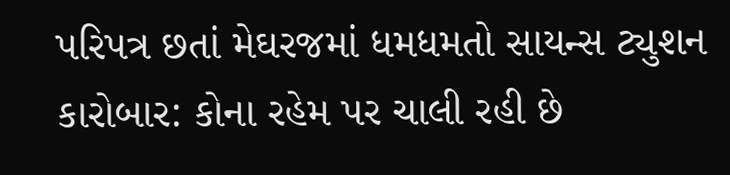પરિપત્ર છતાં મેઘરજમાં ધમધમતો સાયન્સ ટ્યુશન કારોબાર: કોના રહેમ પર ચાલી રહી છે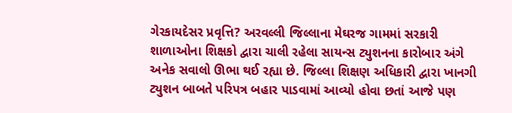ગેરકાયદેસર પ્રવૃત્તિ? અરવલ્લી જિલ્લાના મેઘરજ ગામમાં સરકારી શાળાઓના શિક્ષકો દ્વારા ચાલી રહેલા સાયન્સ ટ્યુશનના કારોબાર અંગે અનેક સવાલો ઊભા થઈ રહ્યા છે. જિલ્લા શિક્ષણ અધિકારી દ્વારા ખાનગી ટ્યુશન બાબતે પરિપત્ર બહાર પાડવામાં આવ્યો હોવા છતાં આજે પણ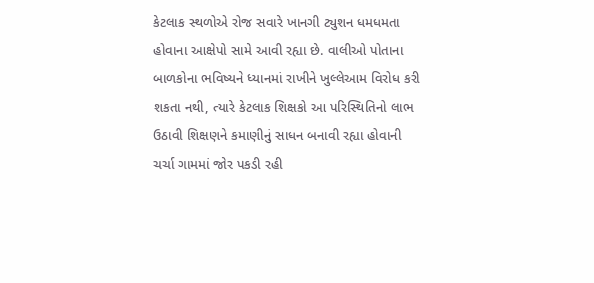કેટલાક સ્થળોએ રોજ સવારે ખાનગી ટ્યુશન ધમધમતા હોવાના આક્ષેપો સામે આવી રહ્યા છે. વાલીઓ પોતાના બાળકોના ભવિષ્યને ધ્યાનમાં રાખીને ખુલ્લેઆમ વિરોધ કરી શકતા નથી, ત્યારે કેટલાક શિક્ષકો આ પરિસ્થિતિનો લાભ ઉઠાવી શિક્ષણને કમાણીનું સાધન બનાવી રહ્યા હોવાની ચર્ચા ગામમાં જોર પકડી રહી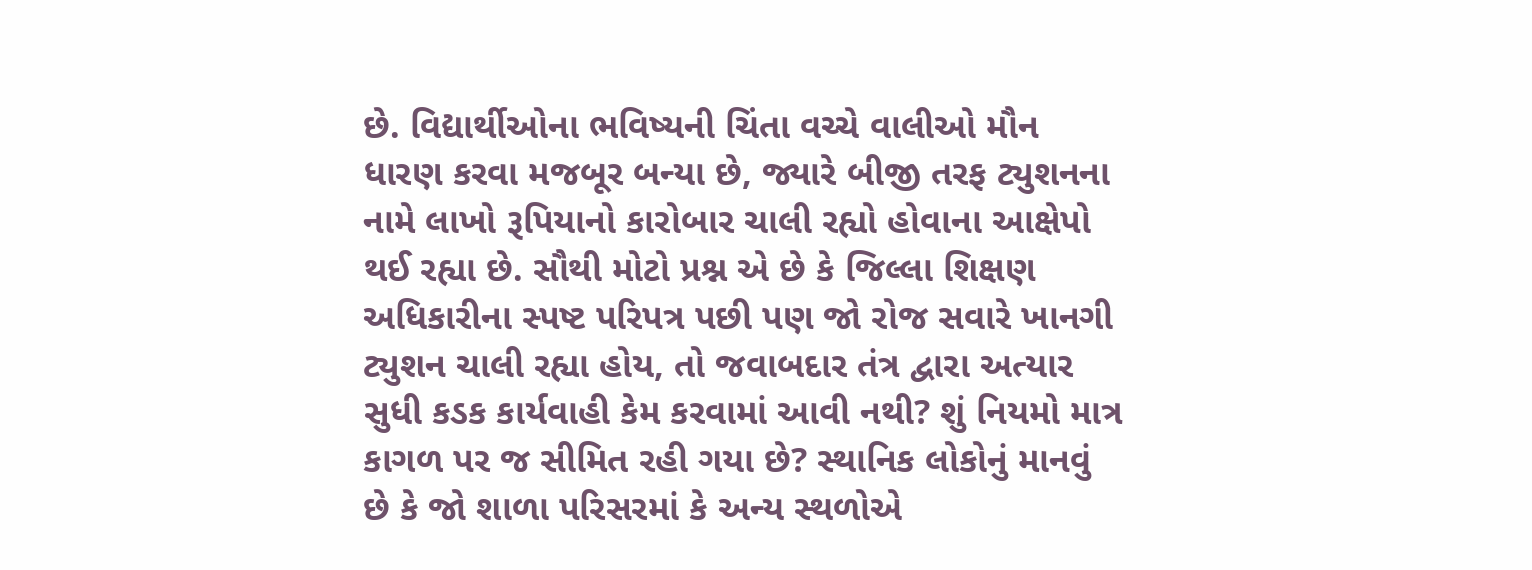છે. વિદ્યાર્થીઓના ભવિષ્યની ચિંતા વચ્ચે વાલીઓ મૌન ધારણ કરવા મજબૂર બન્યા છે, જ્યારે બીજી તરફ ટ્યુશનના નામે લાખો રૂપિયાનો કારોબાર ચાલી રહ્યો હોવાના આક્ષેપો થઈ રહ્યા છે. સૌથી મોટો પ્રશ્ન એ છે કે જિલ્લા શિક્ષણ અધિકારીના સ્પષ્ટ પરિપત્ર પછી પણ જો રોજ સવારે ખાનગી ટ્યુશન ચાલી રહ્યા હોય, તો જવાબદાર તંત્ર દ્વારા અત્યાર સુધી કડક કાર્યવાહી કેમ કરવામાં આવી નથી? શું નિયમો માત્ર કાગળ પર જ સીમિત રહી ગયા છે? સ્થાનિક લોકોનું માનવું છે કે જો શાળા પરિસરમાં કે અન્ય સ્થળોએ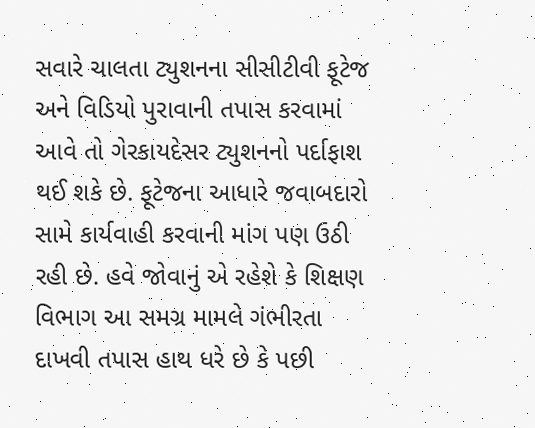સવારે ચાલતા ટ્યુશનના સીસીટીવી ફૂટેજ અને વિડિયો પુરાવાની તપાસ કરવામાં આવે તો ગેરકાયદેસર ટ્યુશનનો પર્દાફાશ થઈ શકે છે. ફૂટેજના આધારે જવાબદારો સામે કાર્યવાહી કરવાની માંગ પણ ઉઠી રહી છે. હવે જોવાનું એ રહેશે કે શિક્ષણ વિભાગ આ સમગ્ર મામલે ગંભીરતા દાખવી તપાસ હાથ ધરે છે કે પછી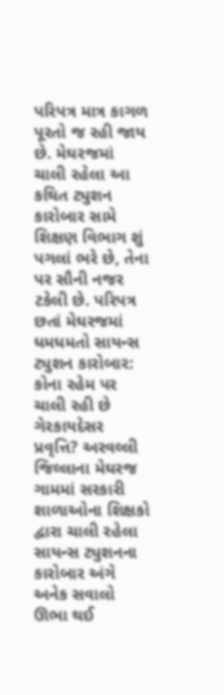પરિપત્ર માત્ર કાગળ પૂરતો જ રહી જાય છે. મેઘરજમાં ચાલી રહેલા આ કથિત ટ્યુશન કારોબાર સામે શિક્ષણ વિભાગ શું પગલાં ભરે છે, તેના પર સૌની નજર ટકેલી છે. પરિપત્ર છતાં મેઘરજમાં ધમધમતો સાયન્સ ટ્યુશન કારોબાર: કોના રહેમ પર ચાલી રહી છે ગેરકાયદેસર પ્રવૃત્તિ? અરવલ્લી જિલ્લાના મેઘરજ ગામમાં સરકારી શાળાઓના શિક્ષકો દ્વારા ચાલી રહેલા સાયન્સ ટ્યુશનના કારોબાર અંગે અનેક સવાલો ઊભા થઈ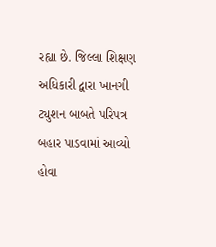રહ્યા છે. જિલ્લા શિક્ષણ અધિકારી દ્વારા ખાનગી ટ્યુશન બાબતે પરિપત્ર બહાર પાડવામાં આવ્યો હોવા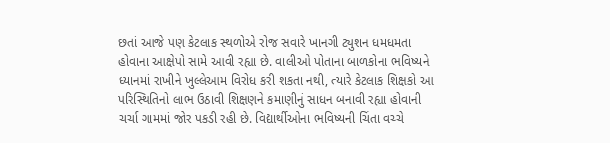છતાં આજે પણ કેટલાક સ્થળોએ રોજ સવારે ખાનગી ટ્યુશન ધમધમતા હોવાના આક્ષેપો સામે આવી રહ્યા છે. વાલીઓ પોતાના બાળકોના ભવિષ્યને ધ્યાનમાં રાખીને ખુલ્લેઆમ વિરોધ કરી શકતા નથી, ત્યારે કેટલાક શિક્ષકો આ પરિસ્થિતિનો લાભ ઉઠાવી શિક્ષણને કમાણીનું સાધન બનાવી રહ્યા હોવાની ચર્ચા ગામમાં જોર પકડી રહી છે. વિદ્યાર્થીઓના ભવિષ્યની ચિંતા વચ્ચે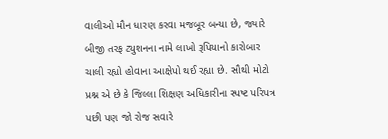વાલીઓ મૌન ધારણ કરવા મજબૂર બન્યા છે, જ્યારે બીજી તરફ ટ્યુશનના નામે લાખો રૂપિયાનો કારોબાર ચાલી રહ્યો હોવાના આક્ષેપો થઈ રહ્યા છે. સૌથી મોટો પ્રશ્ન એ છે કે જિલ્લા શિક્ષણ અધિકારીના સ્પષ્ટ પરિપત્ર પછી પણ જો રોજ સવારે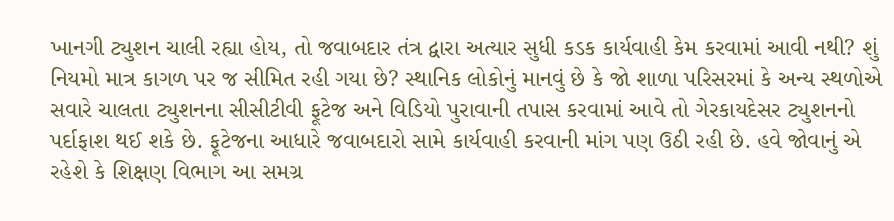ખાનગી ટ્યુશન ચાલી રહ્યા હોય, તો જવાબદાર તંત્ર દ્વારા અત્યાર સુધી કડક કાર્યવાહી કેમ કરવામાં આવી નથી? શું નિયમો માત્ર કાગળ પર જ સીમિત રહી ગયા છે? સ્થાનિક લોકોનું માનવું છે કે જો શાળા પરિસરમાં કે અન્ય સ્થળોએ સવારે ચાલતા ટ્યુશનના સીસીટીવી ફૂટેજ અને વિડિયો પુરાવાની તપાસ કરવામાં આવે તો ગેરકાયદેસર ટ્યુશનનો પર્દાફાશ થઈ શકે છે. ફૂટેજના આધારે જવાબદારો સામે કાર્યવાહી કરવાની માંગ પણ ઉઠી રહી છે. હવે જોવાનું એ રહેશે કે શિક્ષણ વિભાગ આ સમગ્ર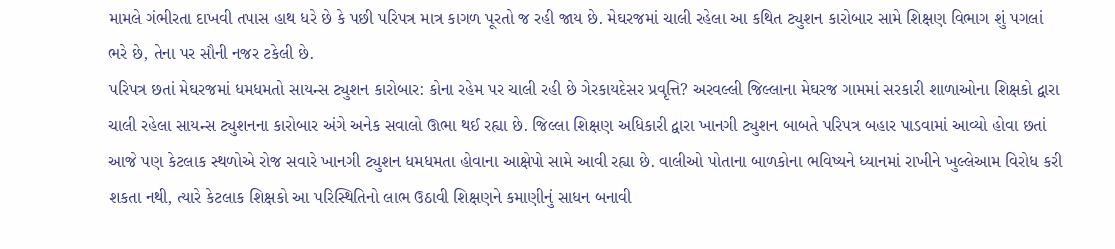મામલે ગંભીરતા દાખવી તપાસ હાથ ધરે છે કે પછી પરિપત્ર માત્ર કાગળ પૂરતો જ રહી જાય છે. મેઘરજમાં ચાલી રહેલા આ કથિત ટ્યુશન કારોબાર સામે શિક્ષણ વિભાગ શું પગલાં ભરે છે, તેના પર સૌની નજર ટકેલી છે.
પરિપત્ર છતાં મેઘરજમાં ધમધમતો સાયન્સ ટ્યુશન કારોબાર: કોના રહેમ પર ચાલી રહી છે ગેરકાયદેસર પ્રવૃત્તિ? અરવલ્લી જિલ્લાના મેઘરજ ગામમાં સરકારી શાળાઓના શિક્ષકો દ્વારા ચાલી રહેલા સાયન્સ ટ્યુશનના કારોબાર અંગે અનેક સવાલો ઊભા થઈ રહ્યા છે. જિલ્લા શિક્ષણ અધિકારી દ્વારા ખાનગી ટ્યુશન બાબતે પરિપત્ર બહાર પાડવામાં આવ્યો હોવા છતાં આજે પણ કેટલાક સ્થળોએ રોજ સવારે ખાનગી ટ્યુશન ધમધમતા હોવાના આક્ષેપો સામે આવી રહ્યા છે. વાલીઓ પોતાના બાળકોના ભવિષ્યને ધ્યાનમાં રાખીને ખુલ્લેઆમ વિરોધ કરી શકતા નથી, ત્યારે કેટલાક શિક્ષકો આ પરિસ્થિતિનો લાભ ઉઠાવી શિક્ષણને કમાણીનું સાધન બનાવી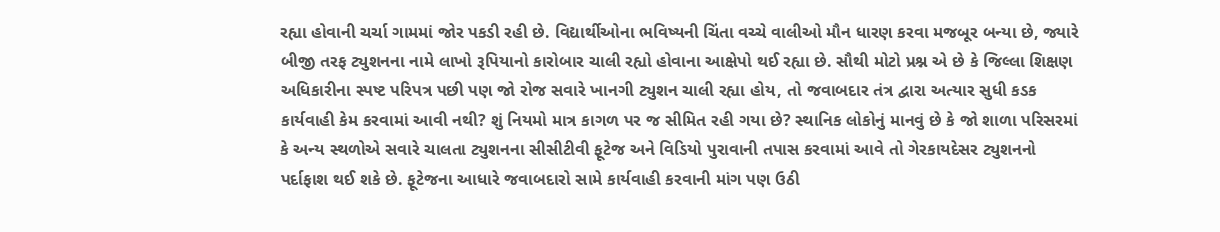રહ્યા હોવાની ચર્ચા ગામમાં જોર પકડી રહી છે. વિદ્યાર્થીઓના ભવિષ્યની ચિંતા વચ્ચે વાલીઓ મૌન ધારણ કરવા મજબૂર બન્યા છે, જ્યારે બીજી તરફ ટ્યુશનના નામે લાખો રૂપિયાનો કારોબાર ચાલી રહ્યો હોવાના આક્ષેપો થઈ રહ્યા છે. સૌથી મોટો પ્રશ્ન એ છે કે જિલ્લા શિક્ષણ અધિકારીના સ્પષ્ટ પરિપત્ર પછી પણ જો રોજ સવારે ખાનગી ટ્યુશન ચાલી રહ્યા હોય, તો જવાબદાર તંત્ર દ્વારા અત્યાર સુધી કડક કાર્યવાહી કેમ કરવામાં આવી નથી? શું નિયમો માત્ર કાગળ પર જ સીમિત રહી ગયા છે? સ્થાનિક લોકોનું માનવું છે કે જો શાળા પરિસરમાં કે અન્ય સ્થળોએ સવારે ચાલતા ટ્યુશનના સીસીટીવી ફૂટેજ અને વિડિયો પુરાવાની તપાસ કરવામાં આવે તો ગેરકાયદેસર ટ્યુશનનો પર્દાફાશ થઈ શકે છે. ફૂટેજના આધારે જવાબદારો સામે કાર્યવાહી કરવાની માંગ પણ ઉઠી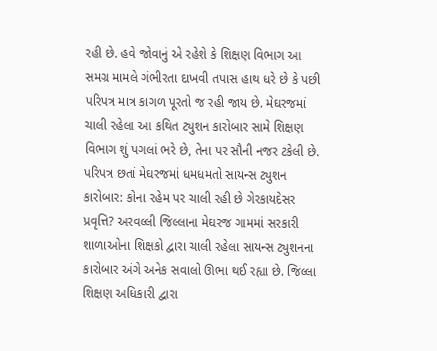રહી છે. હવે જોવાનું એ રહેશે કે શિક્ષણ વિભાગ આ સમગ્ર મામલે ગંભીરતા દાખવી તપાસ હાથ ધરે છે કે પછી પરિપત્ર માત્ર કાગળ પૂરતો જ રહી જાય છે. મેઘરજમાં ચાલી રહેલા આ કથિત ટ્યુશન કારોબાર સામે શિક્ષણ વિભાગ શું પગલાં ભરે છે, તેના પર સૌની નજર ટકેલી છે. પરિપત્ર છતાં મેઘરજમાં ધમધમતો સાયન્સ ટ્યુશન કારોબાર: કોના રહેમ પર ચાલી રહી છે ગેરકાયદેસર પ્રવૃત્તિ? અરવલ્લી જિલ્લાના મેઘરજ ગામમાં સરકારી શાળાઓના શિક્ષકો દ્વારા ચાલી રહેલા સાયન્સ ટ્યુશનના કારોબાર અંગે અનેક સવાલો ઊભા થઈ રહ્યા છે. જિલ્લા શિક્ષણ અધિકારી દ્વારા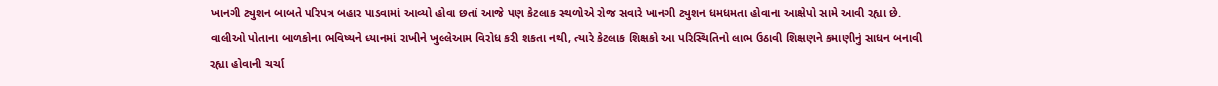ખાનગી ટ્યુશન બાબતે પરિપત્ર બહાર પાડવામાં આવ્યો હોવા છતાં આજે પણ કેટલાક સ્થળોએ રોજ સવારે ખાનગી ટ્યુશન ધમધમતા હોવાના આક્ષેપો સામે આવી રહ્યા છે. વાલીઓ પોતાના બાળકોના ભવિષ્યને ધ્યાનમાં રાખીને ખુલ્લેઆમ વિરોધ કરી શકતા નથી, ત્યારે કેટલાક શિક્ષકો આ પરિસ્થિતિનો લાભ ઉઠાવી શિક્ષણને કમાણીનું સાધન બનાવી રહ્યા હોવાની ચર્ચા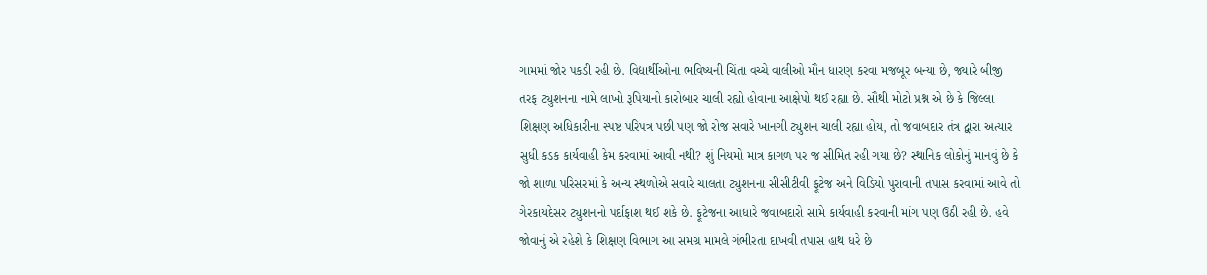ગામમાં જોર પકડી રહી છે. વિદ્યાર્થીઓના ભવિષ્યની ચિંતા વચ્ચે વાલીઓ મૌન ધારણ કરવા મજબૂર બન્યા છે, જ્યારે બીજી તરફ ટ્યુશનના નામે લાખો રૂપિયાનો કારોબાર ચાલી રહ્યો હોવાના આક્ષેપો થઈ રહ્યા છે. સૌથી મોટો પ્રશ્ન એ છે કે જિલ્લા શિક્ષણ અધિકારીના સ્પષ્ટ પરિપત્ર પછી પણ જો રોજ સવારે ખાનગી ટ્યુશન ચાલી રહ્યા હોય, તો જવાબદાર તંત્ર દ્વારા અત્યાર સુધી કડક કાર્યવાહી કેમ કરવામાં આવી નથી? શું નિયમો માત્ર કાગળ પર જ સીમિત રહી ગયા છે? સ્થાનિક લોકોનું માનવું છે કે જો શાળા પરિસરમાં કે અન્ય સ્થળોએ સવારે ચાલતા ટ્યુશનના સીસીટીવી ફૂટેજ અને વિડિયો પુરાવાની તપાસ કરવામાં આવે તો ગેરકાયદેસર ટ્યુશનનો પર્દાફાશ થઈ શકે છે. ફૂટેજના આધારે જવાબદારો સામે કાર્યવાહી કરવાની માંગ પણ ઉઠી રહી છે. હવે જોવાનું એ રહેશે કે શિક્ષણ વિભાગ આ સમગ્ર મામલે ગંભીરતા દાખવી તપાસ હાથ ધરે છે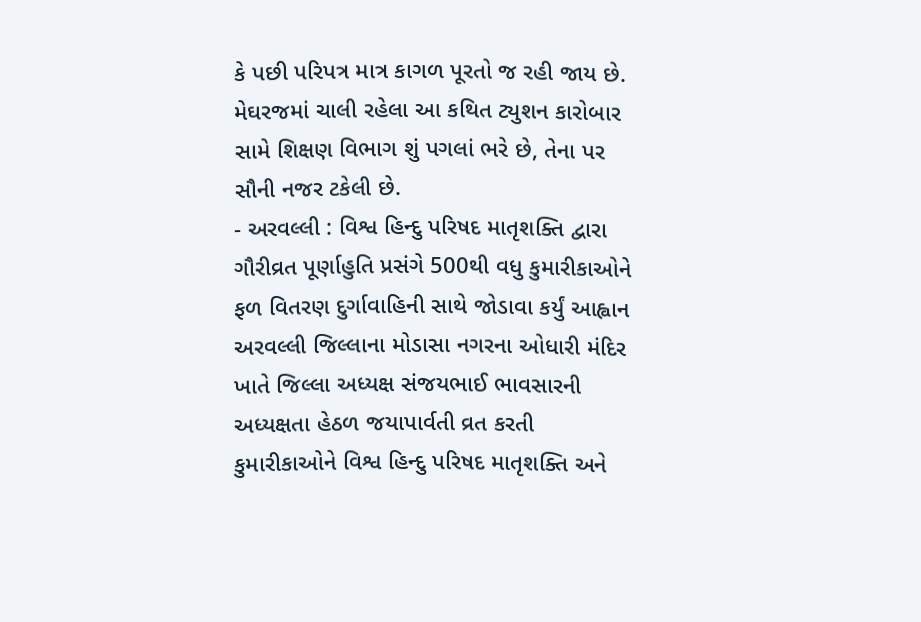કે પછી પરિપત્ર માત્ર કાગળ પૂરતો જ રહી જાય છે. મેઘરજમાં ચાલી રહેલા આ કથિત ટ્યુશન કારોબાર સામે શિક્ષણ વિભાગ શું પગલાં ભરે છે, તેના પર સૌની નજર ટકેલી છે.
- અરવલ્લી : વિશ્વ હિન્દુ પરિષદ માતૃશક્તિ દ્વારા ગૌરીવ્રત પૂર્ણાહુતિ પ્રસંગે 500થી વધુ કુમારીકાઓને ફળ વિતરણ દુર્ગાવાહિની સાથે જોડાવા કર્યું આહ્વાન અરવલ્લી જિલ્લાના મોડાસા નગરના ઓધારી મંદિર ખાતે જિલ્લા અધ્યક્ષ સંજયભાઈ ભાવસારની અધ્યક્ષતા હેઠળ જયાપાર્વતી વ્રત કરતી કુમારીકાઓને વિશ્વ હિન્દુ પરિષદ માતૃશક્તિ અને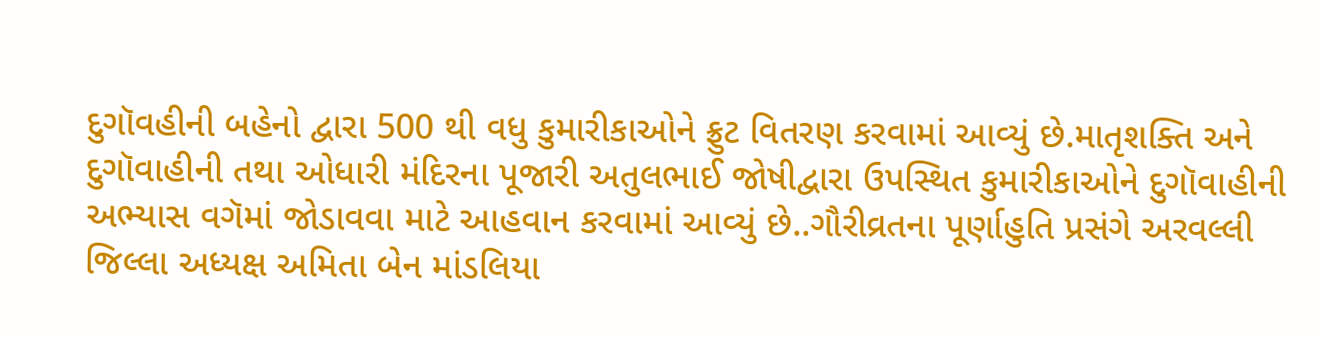દુગૉવહીની બહેનો દ્વારા 500 થી વધુ કુમારીકાઓને ફ્રુટ વિતરણ કરવામાં આવ્યું છે.માતૃશક્તિ અને દુગૉવાહીની તથા ઓધારી મંદિરના પૂજારી અતુલભાઈ જોષીદ્વારા ઉપસ્થિત કુમારીકાઓને દુગૉવાહીની અભ્યાસ વગૅમાં જોડાવવા માટે આહવાન કરવામાં આવ્યું છે..ગૌરીવ્રતના પૂર્ણાહુતિ પ્રસંગે અરવલ્લી જિલ્લા અધ્યક્ષ અમિતા બેન માંડલિયા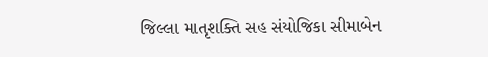જિલ્લા માતૃશક્તિ સહ સંયોજિકા સીમાબેન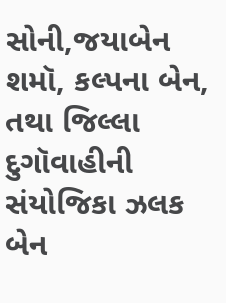સોની,જયાબેન શમૉ, કલ્પના બેન, તથા જિલ્લા દુગૉવાહીની સંયોજિકા ઝલક બેન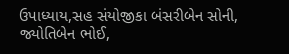ઉપાધ્યાય,સહ સંયોજીકા બંસરીબેન સોની, જ્યોતિબેન ભોઈ,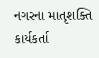નગરના માતૃશક્તિ કાર્યકર્તા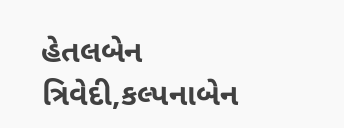હેતલબેન ત્રિવેદી,કલ્પનાબેન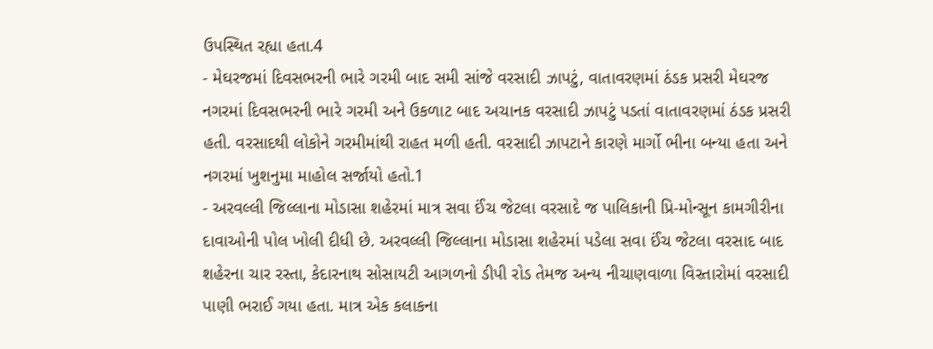ઉપસ્થિત રહ્યા હતા.4
- મેઘરજમાં દિવસભરની ભારે ગરમી બાદ સમી સાંજે વરસાદી ઝાપટું, વાતાવરણમાં ઠંડક પ્રસરી મેઘરજ નગરમાં દિવસભરની ભારે ગરમી અને ઉકળાટ બાદ અચાનક વરસાદી ઝાપટું પડતાં વાતાવરણમાં ઠંડક પ્રસરી હતી. વરસાદથી લોકોને ગરમીમાંથી રાહત મળી હતી. વરસાદી ઝાપટાને કારણે માર્ગો ભીના બન્યા હતા અને નગરમાં ખુશનુમા માહોલ સર્જાયો હતો.1
- અરવલ્લી જિલ્લાના મોડાસા શહેરમાં માત્ર સવા ઈંચ જેટલા વરસાદે જ પાલિકાની પ્રિ-મોન્સૂન કામગીરીના દાવાઓની પોલ ખોલી દીધી છે. અરવલ્લી જિલ્લાના મોડાસા શહેરમાં પડેલા સવા ઈંચ જેટલા વરસાદ બાદ શહેરના ચાર રસ્તા, કેદારનાથ સોસાયટી આગળનો ડીપી રોડ તેમજ અન્ય નીચાણવાળા વિસ્તારોમાં વરસાદી પાણી ભરાઈ ગયા હતા. માત્ર એક કલાકના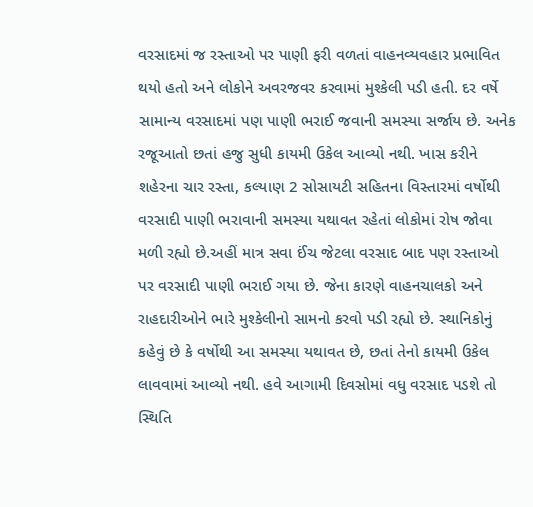વરસાદમાં જ રસ્તાઓ પર પાણી ફરી વળતાં વાહનવ્યવહાર પ્રભાવિત થયો હતો અને લોકોને અવરજવર કરવામાં મુશ્કેલી પડી હતી. દર વર્ષે સામાન્ય વરસાદમાં પણ પાણી ભરાઈ જવાની સમસ્યા સર્જાય છે. અનેક રજૂઆતો છતાં હજુ સુધી કાયમી ઉકેલ આવ્યો નથી. ખાસ કરીને શહેરના ચાર રસ્તા, કલ્યાણ 2 સોસાયટી સહિતના વિસ્તારમાં વર્ષોથી વરસાદી પાણી ભરાવાની સમસ્યા યથાવત રહેતાં લોકોમાં રોષ જોવા મળી રહ્યો છે.અહીં માત્ર સવા ઈંચ જેટલા વરસાદ બાદ પણ રસ્તાઓ પર વરસાદી પાણી ભરાઈ ગયા છે. જેના કારણે વાહનચાલકો અને રાહદારીઓને ભારે મુશ્કેલીનો સામનો કરવો પડી રહ્યો છે. સ્થાનિકોનું કહેવું છે કે વર્ષોથી આ સમસ્યા યથાવત છે, છતાં તેનો કાયમી ઉકેલ લાવવામાં આવ્યો નથી. હવે આગામી દિવસોમાં વધુ વરસાદ પડશે તો સ્થિતિ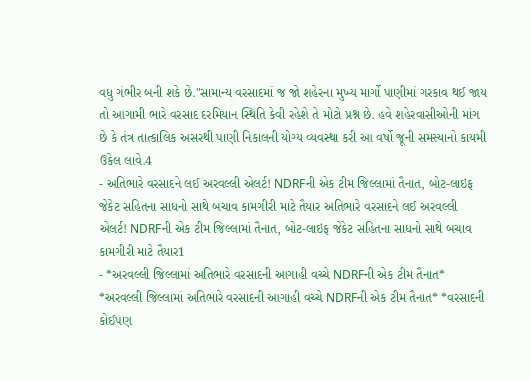વધુ ગંભીર બની શકે છે."સામાન્ય વરસાદમાં જ જો શહેરના મુખ્ય માર્ગો પાણીમાં ગરકાવ થઈ જાય તો આગામી ભારે વરસાદ દરમિયાન સ્થિતિ કેવી રહેશે તે મોટો પ્રશ્ન છે. હવે શહેરવાસીઓની માંગ છે કે તંત્ર તાત્કાલિક અસરથી પાણી નિકાલની યોગ્ય વ્યવસ્થા કરી આ વર્ષો જૂની સમસ્યાનો કાયમી ઉકેલ લાવે.4
- અતિભારે વરસાદને લઈ અરવલ્લી એલર્ટ! NDRFની એક ટીમ જિલ્લામાં તૈનાત, બોટ-લાઇફ જેકેટ સહિતના સાધનો સાથે બચાવ કામગીરી માટે તૈયાર અતિભારે વરસાદને લઈ અરવલ્લી એલર્ટ! NDRFની એક ટીમ જિલ્લામાં તૈનાત, બોટ-લાઇફ જેકેટ સહિતના સાધનો સાથે બચાવ કામગીરી માટે તૈયાર1
- *અરવલ્લી જિલ્લામાં અતિભારે વરસાદની આગાહી વચ્ચે NDRFની એક ટીમ તૈનાત* *અરવલ્લી જિલ્લામાં અતિભારે વરસાદની આગાહી વચ્ચે NDRFની એક ટીમ તૈનાત* *વરસાદની કોઈપણ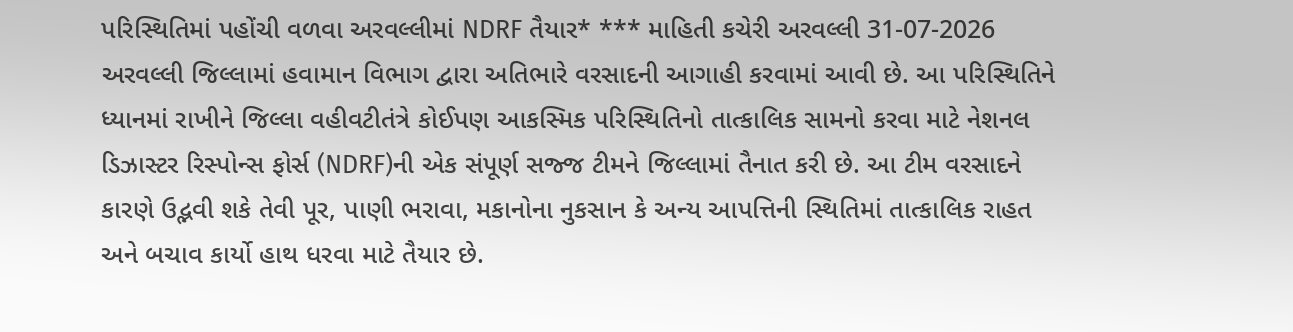પરિસ્થિતિમાં પહોંચી વળવા અરવલ્લીમાં NDRF તૈયાર* *** માહિતી કચેરી અરવલ્લી 31-07-2026 અરવલ્લી જિલ્લામાં હવામાન વિભાગ દ્વારા અતિભારે વરસાદની આગાહી કરવામાં આવી છે. આ પરિસ્થિતિને ધ્યાનમાં રાખીને જિલ્લા વહીવટીતંત્રે કોઈપણ આકસ્મિક પરિસ્થિતિનો તાત્કાલિક સામનો કરવા માટે નેશનલ ડિઝાસ્ટર રિસ્પોન્સ ફોર્સ (NDRF)ની એક સંપૂર્ણ સજ્જ ટીમને જિલ્લામાં તૈનાત કરી છે. આ ટીમ વરસાદને કારણે ઉદ્ભવી શકે તેવી પૂર, પાણી ભરાવા, મકાનોના નુકસાન કે અન્ય આપત્તિની સ્થિતિમાં તાત્કાલિક રાહત અને બચાવ કાર્યો હાથ ધરવા માટે તૈયાર છે.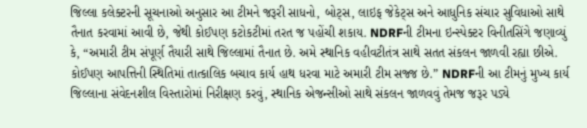જિલ્લા કલેક્ટરની સૂચનાઓ અનુસાર આ ટીમને જરૂરી સાધનો, બોટ્સ, લાઇફ જેકેટ્સ અને આધુનિક સંચાર સુવિધાઓ સાથે તૈનાત કરવામાં આવી છે, જેથી કોઈપણ કટોકટીમાં તરત જ પહોંચી શકાય. NDRFની ટીમના ઇન્સ્પેક્ટર વિનીતસિંગે જણાવ્યું કે, “અમારી ટીમ સંપૂર્ણ તૈયારી સાથે જિલ્લામાં તૈનાત છે. અમે સ્થાનિક વહીવટીતંત્ર સાથે સતત સંકલન જાળવી રહ્યા છીએ. કોઈપણ આપત્તિની સ્થિતિમાં તાત્કાલિક બચાવ કાર્ય હાથ ધરવા માટે અમારી ટીમ સજ્જ છે.” NDRFની આ ટીમનું મુખ્ય કાર્ય જિલ્લાના સંવેદનશીલ વિસ્તારોમાં નિરીક્ષણ કરવું, સ્થાનિક એજન્સીઓ સાથે સંકલન જાળવવું તેમજ જરૂર પડ્યે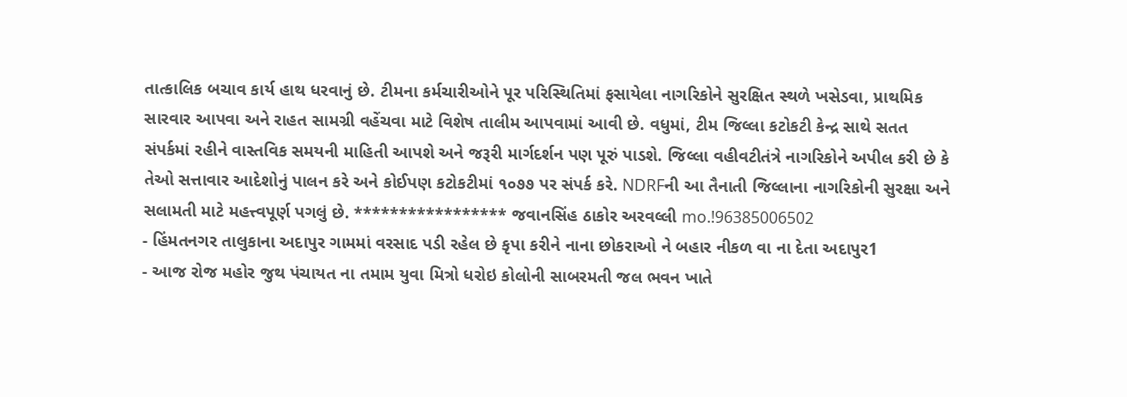તાત્કાલિક બચાવ કાર્ય હાથ ધરવાનું છે. ટીમના કર્મચારીઓને પૂર પરિસ્થિતિમાં ફસાયેલા નાગરિકોને સુરક્ષિત સ્થળે ખસેડવા, પ્રાથમિક સારવાર આપવા અને રાહત સામગ્રી વહેંચવા માટે વિશેષ તાલીમ આપવામાં આવી છે. વધુમાં, ટીમ જિલ્લા કટોકટી કેન્દ્ર સાથે સતત સંપર્કમાં રહીને વાસ્તવિક સમયની માહિતી આપશે અને જરૂરી માર્ગદર્શન પણ પૂરું પાડશે. જિલ્લા વહીવટીતંત્રે નાગરિકોને અપીલ કરી છે કે તેઓ સત્તાવાર આદેશોનું પાલન કરે અને કોઈપણ કટોકટીમાં ૧૦૭૭ પર સંપર્ક કરે. NDRFની આ તૈનાતી જિલ્લાના નાગરિકોની સુરક્ષા અને સલામતી માટે મહત્ત્વપૂર્ણ પગલું છે. ***************** જવાનસિંહ ઠાકોર અરવલ્લી mo.!96385006502
- હિંમતનગર તાલુકાના અદાપુર ગામમાં વરસાદ પડી રહેલ છે કૃપા કરીને નાના છોકરાઓ ને બહાર નીકળ વા ના દેતા અદાપુર1
- આજ રોજ મહોર જુથ પંચાયત ના તમામ યુવા મિત્રો ધરોઇ કોલોની સાબરમતી જલ ભવન ખાતે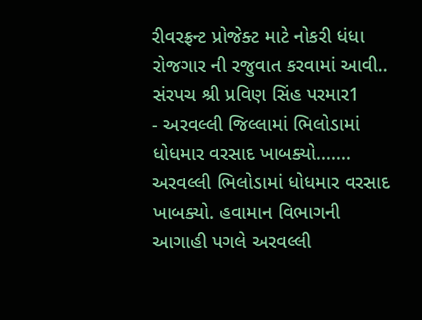રીવરફ્રન્ટ પ્રોજેક્ટ માટે નોકરી ધંધા રોજગાર ની રજુવાત કરવામાં આવી.. સંરપચ શ્રી પ્રવિણ સિંહ પરમાર1
- અરવલ્લી જિલ્લામાં ભિલોડામાં ધોધમાર વરસાદ ખાબક્યો....... અરવલ્લી ભિલોડામાં ધોધમાર વરસાદ ખાબક્યો. હવામાન વિભાગની આગાહી પગલે અરવલ્લી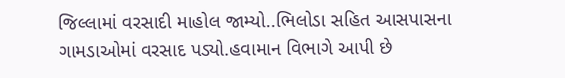જિલ્લામાં વરસાદી માહોલ જામ્યો..ભિલોડા સહિત આસપાસના ગામડાઓમાં વરસાદ પડ્યો.હવામાન વિભાગે આપી છે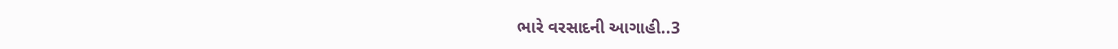ભારે વરસાદની આગાહી..3